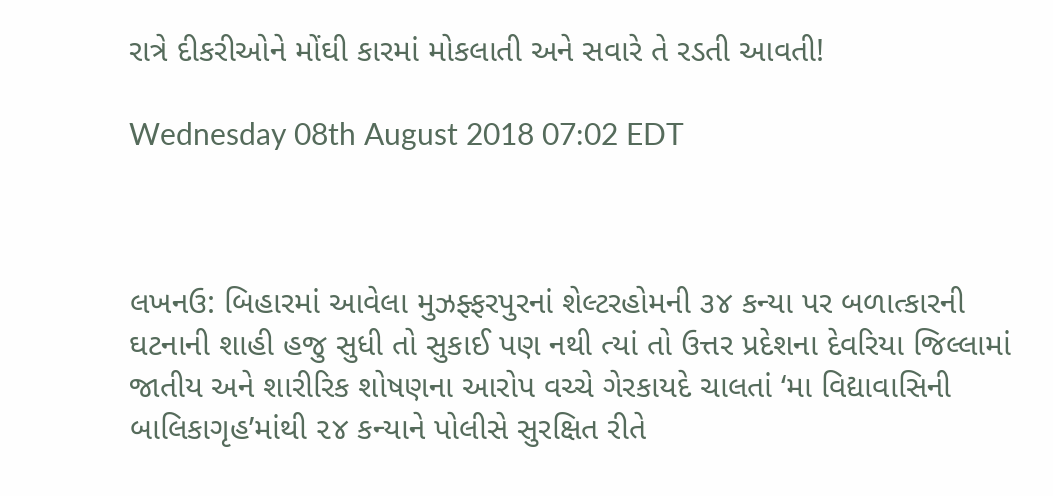રાત્રે દીકરીઓને મોંઘી કારમાં મોકલાતી અને સવારે તે રડતી આવતી!

Wednesday 08th August 2018 07:02 EDT



લખનઉ: બિહારમાં આવેલા મુઝફ્ફરપુરનાં શેલ્ટરહોમની ૩૪ કન્યા પર બળાત્કારની ઘટનાની શાહી હજુ સુધી તો સુકાઈ પણ નથી ત્યાં તો ઉત્તર પ્રદેશના દેવરિયા જિલ્લામાં જાતીય અને શારીરિક શોષણના આરોપ વચ્ચે ગેરકાયદે ચાલતાં ‘મા વિદ્યાવાસિની બાલિકાગૃહ’માંથી ૨૪ કન્યાને પોલીસે સુરક્ષિત રીતે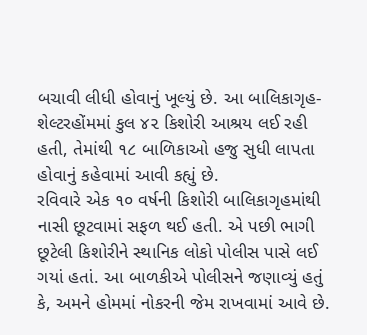બચાવી લીધી હોવાનું ખૂલ્યું છે. આ બાલિકાગૃહ- શેલ્ટરહોંમમાં કુલ ૪૨ કિશોરી આશ્રય લઈ રહી હતી, તેમાંથી ૧૮ બાળિકાઓ હજુ સુધી લાપતા હોવાનું કહેવામાં આવી કહ્યું છે.
રવિવારે એક ૧૦ વર્ષની કિશોરી બાલિકાગૃહમાંથી નાસી છૂટવામાં સફળ થઈ હતી. એ પછી ભાગી છૂટેલી કિશોરીને સ્થાનિક લોકો પોલીસ પાસે લઈ ગયાં હતાં. આ બાળકીએ પોલીસને જણાવ્યું હતું કે, અમને હોમમાં નોકરની જેમ રાખવામાં આવે છે.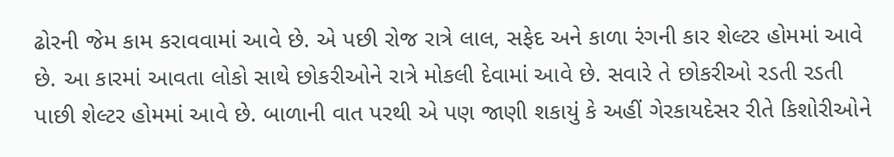ઢોરની જેમ કામ કરાવવામાં આવે છે. એ પછી રોજ રાત્રે લાલ, સફેદ અને કાળા રંગની કાર શેલ્ટર હોમમાં આવે છે. આ કારમાં આવતા લોકો સાથે છોકરીઓને રાત્રે મોકલી દેવામાં આવે છે. સવારે તે છોકરીઓ રડતી રડતી પાછી શેલ્ટર હોમમાં આવે છે. બાળાની વાત પરથી એ પણ જાણી શકાયું કે અહીં ગેરકાયદેસર રીતે કિશોરીઓને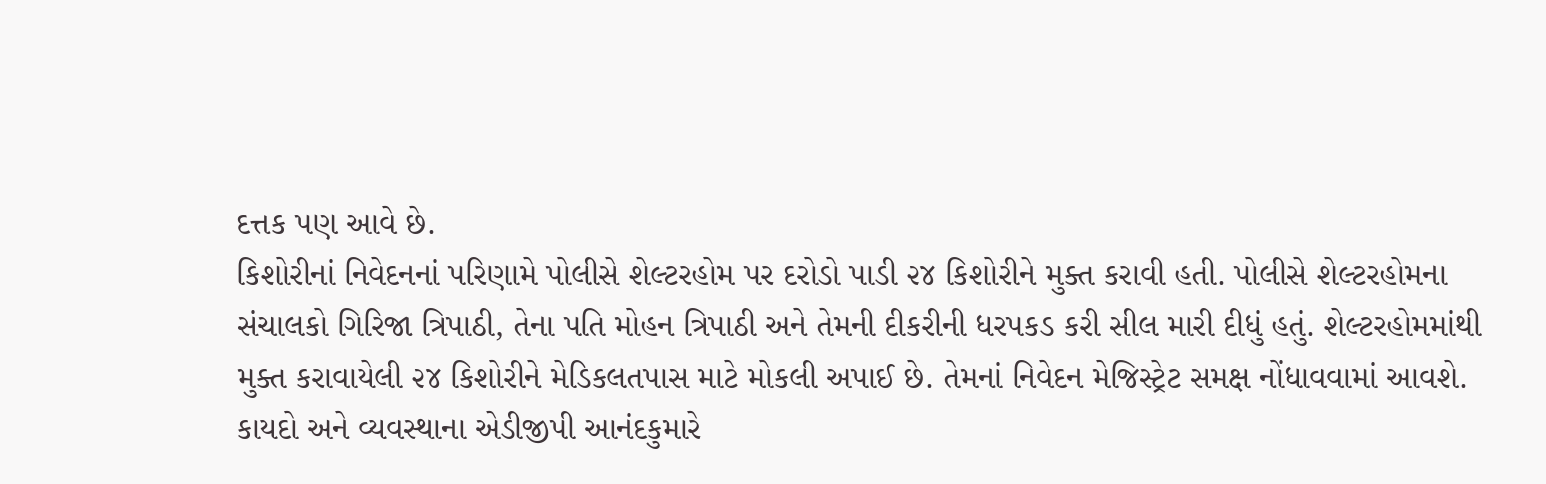દત્તક પણ આવે છે.
કિશોરીનાં નિવેદનનાં પરિણામે પોલીસે શેલ્ટરહોમ પર દરોડો પાડી ૨૪ કિશોરીને મુક્ત કરાવી હતી. પોલીસે શેલ્ટરહોમના સંચાલકો ગિરિજા ત્રિપાઠી, તેના પતિ મોહન ત્રિપાઠી અને તેમની દીકરીની ધરપકડ કરી સીલ મારી દીધું હતું. શેલ્ટરહોમમાંથી મુક્ત કરાવાયેલી ૨૪ કિશોરીને મેડિકલતપાસ માટે મોકલી અપાઈ છે. તેમનાં નિવેદન મેજિસ્ટ્રેટ સમક્ષ નોંધાવવામાં આવશે. કાયદો અને વ્યવસ્થાના એડીજીપી આનંદકુમારે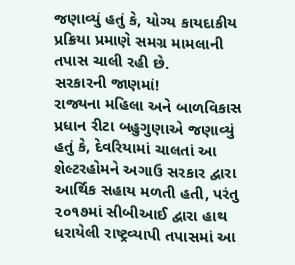જણાવ્યું હતું કે, યોગ્ય કાયદાકીય પ્રક્રિયા પ્રમાણે સમગ્ર મામલાની તપાસ ચાલી રહી છે.
સરકારની જાણમાં!
રાજ્યના મહિલા અને બાળવિકાસ પ્રધાન રીટા બહુગુણાએ જણાવ્યું હતું કે, દેવરિયામાં ચાલતાં આ શેલ્ટરહોમને અગાઉ સરકાર દ્વારા આર્થિક સહાય મળતી હતી, પરંતુ ૨૦૧૭માં સીબીઆઈ દ્વારા હાથ ધરાયેલી રાષ્ટ્રવ્યાપી તપાસમાં આ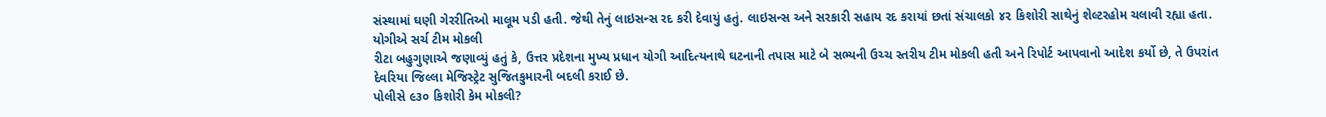સંસ્થામાં ઘણી ગેરરીતિઓ માલૂમ પડી હતી. જેથી તેનું લાઇસન્સ રદ કરી દેવાયું હતું. લાઇસન્સ અને સરકારી સહાય રદ કરાયાં છતાં સંચાલકો ૪૨ કિશોરી સાથેનું શેલ્ટરહોમ ચલાવી રહ્યા હતા.
યોગીએ સર્ચ ટીમ મોકલી
રીટા બહુગુણાએ જણાવ્યું હતું કે, ઉત્તર પ્રદેશના મુખ્ય પ્રધાન યોગી આદિત્યનાથે ઘટનાની તપાસ માટે બે સભ્યની ઉચ્ચ સ્તરીય ટીમ મોકલી હતી અને રિપોર્ટ આપવાનો આદેશ કર્યો છે, તે ઉપરાંત દેવરિયા જિલ્લા મેજિસ્ટ્રેટ સુજિતકુમારની બદલી કરાઈ છે.
પોલીસે ૯૩૦ કિશોરી કેમ મોકલી?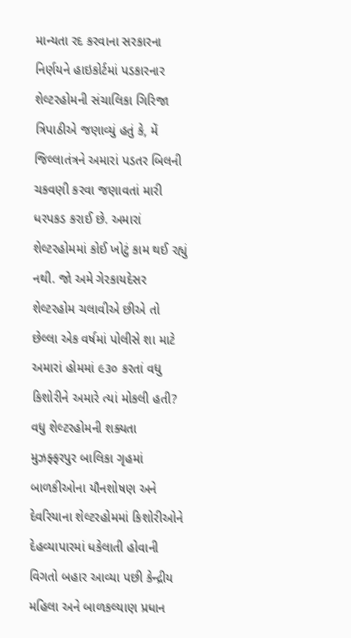માન્યતા રદ કરવાના સરકારના નિર્ણયને હાઇકોર્ટમાં પડકારનાર શેલ્ટરહોમની સંચાલિકા ગિરિજા ત્રિપાઠીએ જણાવ્યું હતું કે, મેં જિલ્લાતંત્રને અમારાં પડતર બિલની ચકવણી કરવા જણાવતાં મારી ધરપકડ કરાઈ છે. અમારાં શેલ્ટરહોમમાં કોઈ ખોટું કામ થઈ રહ્યું નથી. જો અમે ગેરકાયદેસર શેલ્ટરહોમ ચલાવીએ છીએ તો છેલ્લા એક વર્ષમાં પોલીસે શા માટે અમારાં હોમમાં ૯૩૦ કરતાં વધુ કિશોરીને અમારે ત્યાં મોકલી હતી?
વધુ શેલ્ટરહોમની શક્યતા
મુઝફ્ફરપુર બાલિકા ગૃહમાં બાળકીઓના યૌનશોષણ અને દેવરિયાના શેલ્ટરહોમમાં કિશોરીઓને દેહવ્યાપારમાં ધકેલાતી હોવાની વિગતો બહાર આવ્યા પછી કેન્દ્રીય મહિલા અને બાળકલ્યાણ પ્રધાન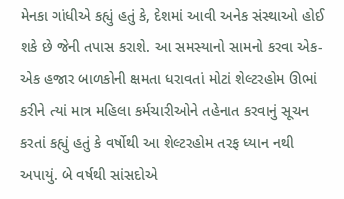મેનકા ગાંધીએ કહ્યું હતું કે, દેશમાં આવી અનેક સંસ્થાઓ હોઈ શકે છે જેની તપાસ કરાશે. આ સમસ્યાનો સામનો કરવા એક-એક હજાર બાળકોની ક્ષમતા ધરાવતાં મોટાં શેલ્ટરહોમ ઊભાં કરીને ત્યાં માત્ર મહિલા કર્મચારીઓને તહેનાત કરવાનું સૂચન કરતાં કહ્યું હતું કે વર્ષોથી આ શેલ્ટરહોમ તરફ ધ્યાન નથી અપાયું. બે વર્ષથી સાંસદોએ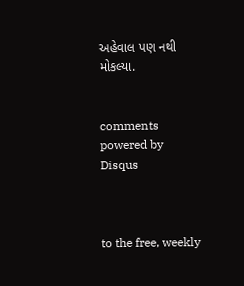અહેવાલ પણ નથી મોકલ્યા.


comments powered by Disqus



to the free, weekly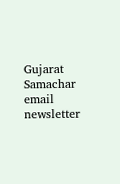Gujarat Samachar email newsletter